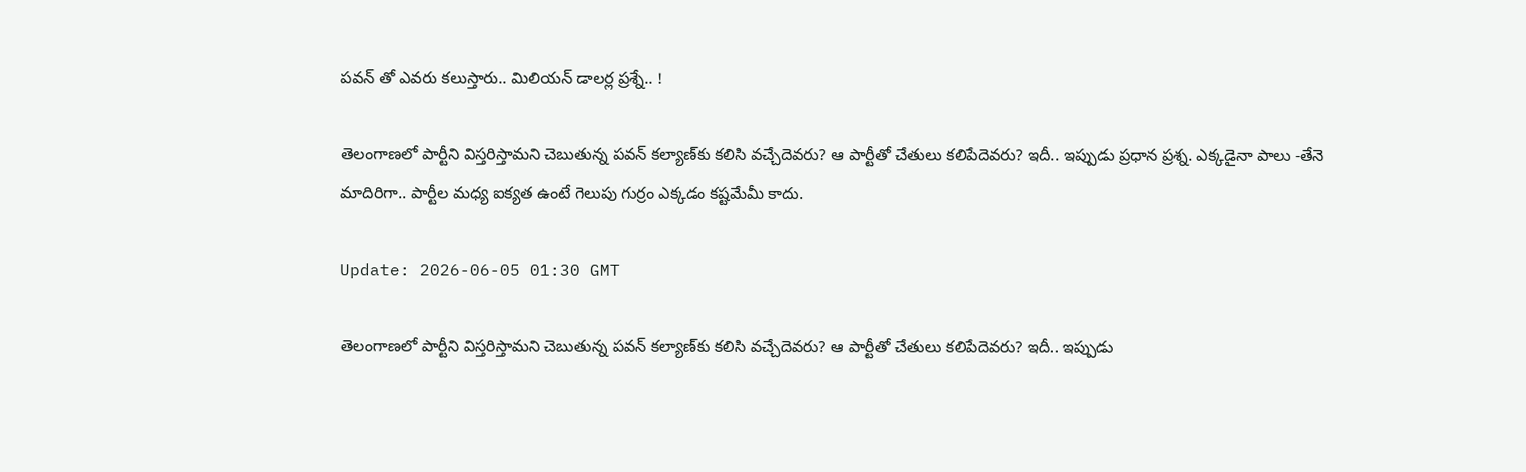ప‌వ‌న్ తో ఎవ‌రు క‌లుస్తారు.. మిలియ‌న్ డాల‌ర్ల ప్ర‌శ్నే.. !

తెలంగాణ‌లో పార్టీని విస్త‌రిస్తామ‌ని చెబుతున్న ప‌వ‌న్ క‌ల్యాణ్‌కు క‌లిసి వ‌చ్చేదెవ‌రు? ఆ పార్టీతో చేతులు క‌లిపేదెవ‌రు? ఇదీ.. ఇప్పుడు ప్ర‌ధాన ప్ర‌శ్న‌. ఎక్క‌డైనా పాలు -తేనె మాదిరిగా.. పార్టీల మ‌ధ్య ఐక్య‌త ఉంటే గెలుపు గుర్రం ఎక్క‌డం క‌ష్టమేమీ కాదు.

Update: 2026-06-05 01:30 GMT

తెలంగాణ‌లో పార్టీని విస్త‌రిస్తామ‌ని చెబుతున్న ప‌వ‌న్ క‌ల్యాణ్‌కు క‌లిసి వ‌చ్చేదెవ‌రు? ఆ పార్టీతో చేతులు క‌లిపేదెవ‌రు? ఇదీ.. ఇప్పుడు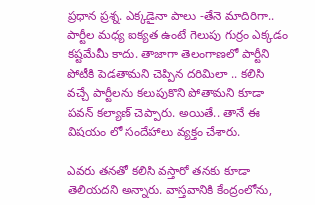ప్ర‌ధాన ప్ర‌శ్న‌. ఎక్క‌డైనా పాలు -తేనె మాదిరిగా.. పార్టీల మ‌ధ్య ఐక్య‌త ఉంటే గెలుపు గుర్రం ఎక్క‌డం క‌ష్టమేమీ కాదు. తాజాగా తెలంగాణ‌లో పార్టీని పోటీకి పెడ‌తామ‌ని చెప్పిన ద‌రిమిలా .. క‌లిసి వ‌చ్చే పార్టీల‌ను క‌లుపుకొని పోతామ‌ని కూడా ప‌వ‌న్ కల్యాణ్ చెప్పారు. అయితే.. తానే ఈ విష‌యం లో సందేహాలు వ్య‌క్తం చేశారు.

ఎవ‌రు త‌న‌తో క‌లిసి వ‌స్తారో త‌న‌కు కూడా తెలియ‌ద‌ని అన్నారు. వాస్త‌వానికి కేంద్రంలోను,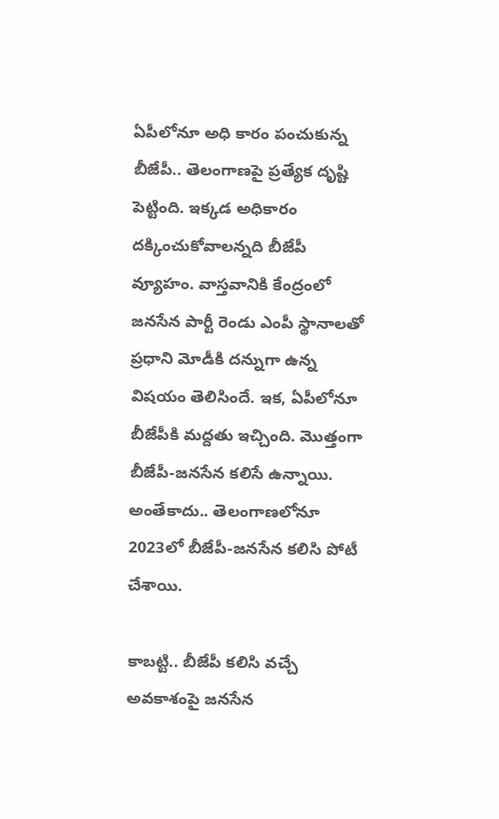ఏపీలోనూ అధి కారం పంచుకున్న బీజేపీ.. తెలంగాణ‌పై ప్ర‌త్యేక దృష్టి పెట్టింది. ఇక్క‌డ అధికారం ద‌క్కించుకోవాల‌న్నది బీజేపీ వ్యూహం. వాస్త‌వానికి కేంద్రంలో జ‌న‌సేన పార్టీ రెండు ఎంపీ స్థానాల‌తో ప్ర‌ధాని మోడీకి ద‌న్నుగా ఉన్న విష‌యం తెలిసిందే. ఇక‌, ఏపీలోనూ బీజేపీకి మ‌ద్ద‌తు ఇచ్చింది. మొత్తంగా బీజేపీ-జ‌న‌సేన క‌లిసే ఉన్నాయి. అంతేకాదు.. తెలంగాణ‌లోనూ 2023లో బీజేపీ-జ‌న‌సేన క‌లిసి పోటీ చేశాయి.

కాబ‌ట్టి.. బీజేపీ క‌లిసి వ‌చ్చే అవ‌కాశంపై జ‌న‌సేన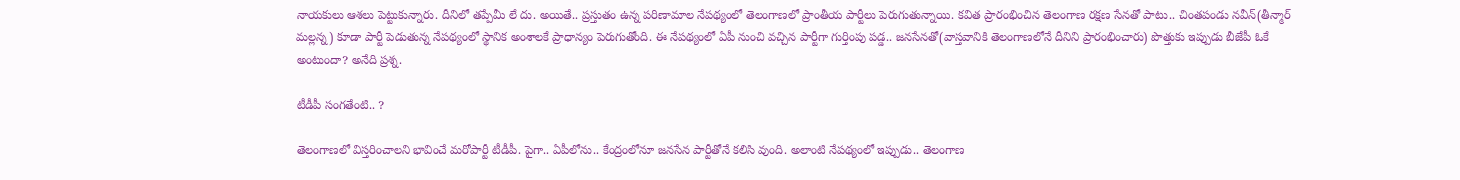నాయ‌కులు ఆశ‌లు పెట్టుకున్నారు. దీనిలో త‌ప్పేమీ లే దు. అయితే.. ప్ర‌స్తుతం ఉన్న ప‌రిణామాల నేప‌థ్యంలో తెలంగాణ‌లో ప్రాంతీయ పార్టీలు పెరుగుతున్నాయి. క‌విత ప్రారంభించిన తెలంగాణ ర‌క్ష‌ణ సేన‌తో పాటు.. చింత‌పండు న‌వీన్‌(తీన్మార్ మ‌ల్ల‌న్న‌) కూడా పార్టీ పెడుతున్న నేప‌థ్యంలో స్థానిక అంశాల‌కే ప్రాధాన్యం పెరుగుతోంది. ఈ నేప‌థ్యంలో ఏపీ నుంచి వ‌చ్చిన పార్టీగా గుర్తింపు ప‌డ్డ‌.. జ‌న‌సేనతో(వాస్త‌వానికి తెలంగాణ‌లోనే దీనిని ప్రారంభించారు) పొత్తుకు ఇప్పుడు బీజేపీ ఓకే అంటుందా? అనేది ప్ర‌శ్న‌.

టీడీపీ సంగ‌తేంటి.. ?

తెలంగాణ‌లో విస్త‌రించాల‌ని భావించే మ‌రోపార్టీ టీడీపీ. పైగా.. ఏపీలోను.. కేంద్రంలోనూ జ‌న‌సేన పార్టీతోనే క‌లిసి వుంది. అలాంటి నేప‌థ్యంలో ఇప్పుడు.. తెలంగాణ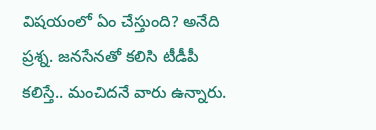విష‌యంలో ఏం చేస్తుంది? అనేది ప్ర‌శ్న‌. జ‌న‌సేనతో క‌లిసి టీడీపీ క‌లిస్తే.. మంచిద‌నే వారు ఉన్నారు.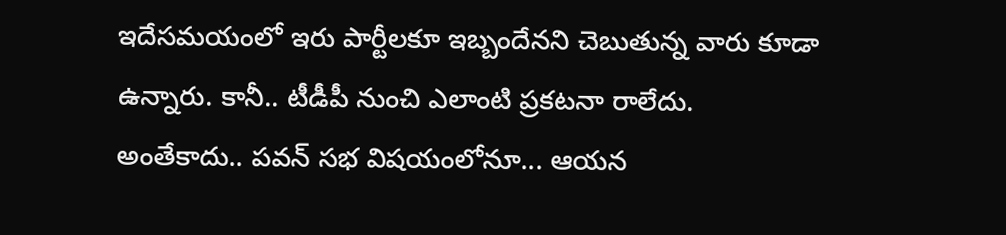ఇదేస‌మ‌యంలో ఇరు పార్టీల‌కూ ఇబ్బందేన‌ని చెబుతున్న వారు కూడా ఉన్నారు. కానీ.. టీడీపీ నుంచి ఎలాంటి ప్ర‌క‌ట‌నా రాలేదు. అంతేకాదు.. ప‌వ‌న్ స‌భ విష‌యంలోనూ... ఆయ‌న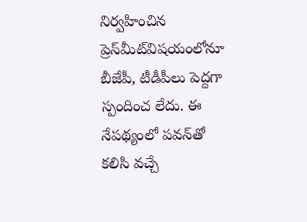నిర్వ‌హించిన ప్రెస్‌మీట్‌విష‌యంలోనూ బీజేపీ, టీడీపీలు పెద్ద‌గా స్పందించ లేదు. ఈ నేప‌థ్యంలో ప‌వ‌న్‌తో క‌లిసి వ‌చ్చే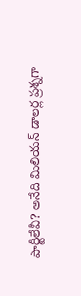పార్టీలేవీ? అనేది మిలియ‌న్ డాల‌ర్ల ప్ర‌శ్న‌గా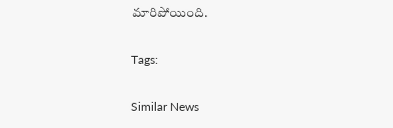మారిపోయింది.

Tags:

Similar News